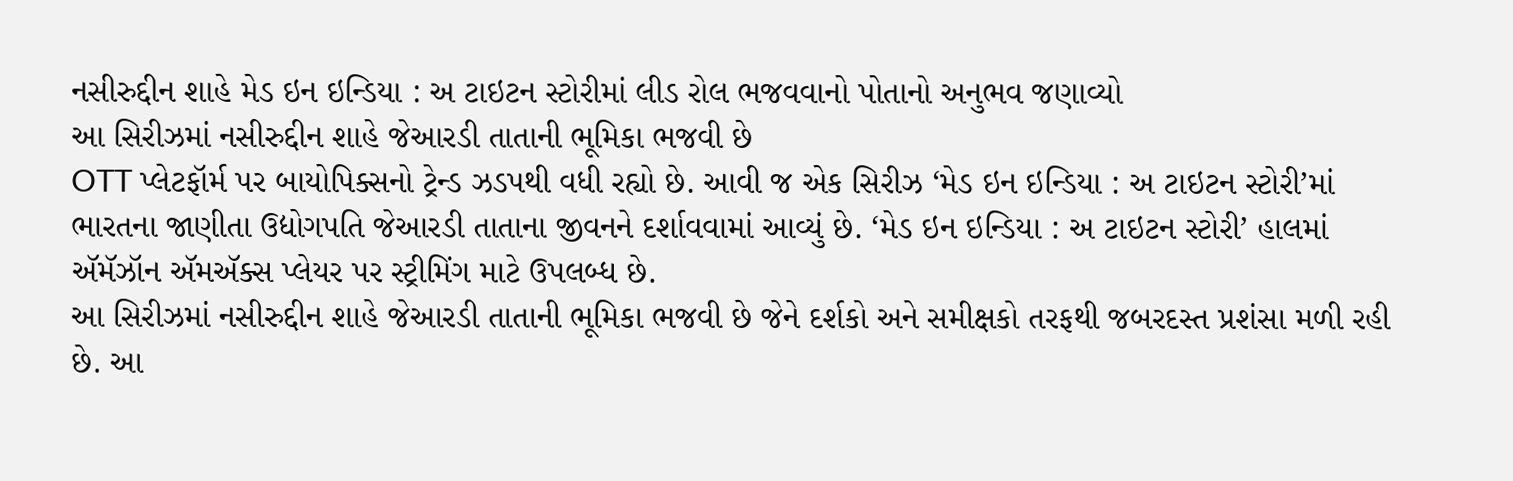નસીરુદ્દીન શાહે મેડ ઇન ઇન્ડિયા : અ ટાઇટન સ્ટોરીમાં લીડ રોલ ભજવવાનો પોતાનો અનુભવ જણાવ્યો
આ સિરીઝમાં નસીરુદ્દીન શાહે જેઆરડી તાતાની ભૂમિકા ભજવી છે
OTT પ્લેટફૉર્મ પર બાયોપિક્સનો ટ્રેન્ડ ઝડપથી વધી રહ્યો છે. આવી જ એક સિરીઝ ‘મેડ ઇન ઇન્ડિયા : અ ટાઇટન સ્ટોરી’માં ભારતના જાણીતા ઉદ્યોગપતિ જેઆરડી તાતાના જીવનને દર્શાવવામાં આવ્યું છે. ‘મેડ ઇન ઇન્ડિયા : અ ટાઇટન સ્ટોરી’ હાલમાં ઍમૅઝૉન ઍમઍક્સ પ્લેયર પર સ્ટ્રીમિંગ માટે ઉપલબ્ધ છે.
આ સિરીઝમાં નસીરુદ્દીન શાહે જેઆરડી તાતાની ભૂમિકા ભજવી છે જેને દર્શકો અને સમીક્ષકો તરફથી જબરદસ્ત પ્રશંસા મળી રહી છે. આ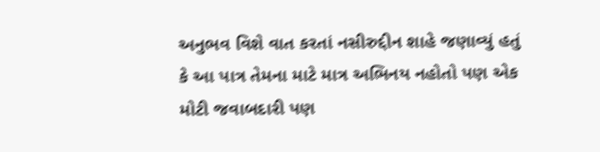અનુભવ વિશે વાત કરતાં નસીરુદ્દીન શાહે જણાવ્યું હતું કે આ પાત્ર તેમના માટે માત્ર અભિનય નહોતો પણ એક મોટી જવાબદારી પણ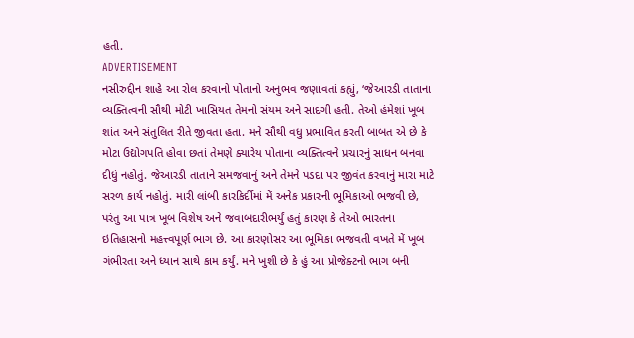હતી.
ADVERTISEMENT
નસીરુદ્દીન શાહે આ રોલ કરવાનો પોતાનો અનુભવ જણાવતાં કહ્યું, ‘જેઆરડી તાતાના વ્યક્તિત્વની સૌથી મોટી ખાસિયત તેમનો સંયમ અને સાદગી હતી. તેઓ હંમેશાં ખૂબ શાંત અને સંતુલિત રીતે જીવતા હતા. મને સૌથી વધુ પ્રભાવિત કરતી બાબત એ છે કે મોટા ઉદ્યોગપતિ હોવા છતાં તેમણે ક્યારેય પોતાના વ્યક્તિત્વને પ્રચારનું સાધન બનવા દીધું નહોતું. જેઆરડી તાતાને સમજવાનું અને તેમને પડદા પર જીવંત કરવાનું મારા માટે સરળ કાર્ય નહોતું. મારી લાંબી કારકિર્દીમાં મેં અનેક પ્રકારની ભૂમિકાઓ ભજવી છે, પરંતુ આ પાત્ર ખૂબ વિશેષ અને જવાબદારીભર્યું હતું કારણ કે તેઓ ભારતના ઇતિહાસનો મહત્ત્વપૂર્ણ ભાગ છે. આ કારણોસર આ ભૂમિકા ભજવતી વખતે મેં ખૂબ ગંભીરતા અને ધ્યાન સાથે કામ કર્યું. મને ખુશી છે કે હું આ પ્રોજેક્ટનો ભાગ બની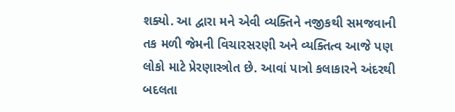શક્યો. આ દ્વારા મને એવી વ્યક્તિને નજીકથી સમજવાની તક મળી જેમની વિચારસરણી અને વ્યક્તિત્વ આજે પણ લોકો માટે પ્રેરણાસ્ત્રોત છે. આવાં પાત્રો કલાકારને અંદરથી બદલતા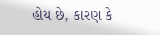હોય છે, કારણ કે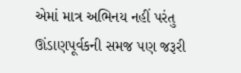એમાં માત્ર અભિનય નહીં પરંતુ ઊંડાણપૂર્વકની સમજ પણ જરૂરી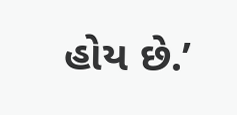હોય છે.’